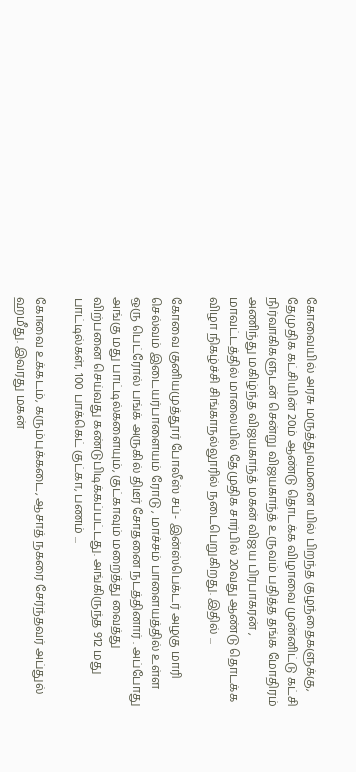கோவையில் அரசு மருத்துவமனை யில் பிறந்த குழந்தைகளுக்கு, தேமுதிக கட்சியின் 20ம் ஆண்டு தொடக்க விழாவை முன்னிட்டு கட்சி நிர்வாகிகளுடன் சென்று விஜயகாந்த் உருவம் பதித்த தங்க மோதிரம் அணிந்து மகிழ்ந்த விஜயகாந்த் மகன் விஜய பிரபாகரன் , மாவட்டத்தில் மாலையில் தேமுதிக சார்பில் 20வது ஆண்டு தொடக்க விழா நிகழ்ச்சி சிங்காநல்லூரில் நடைபெறுகிறது. இதில் ...

கோவை குனியமுத்தூர் போலீஸ் சப்- இன்ஸ்பெக்டர் அழகு மாரி செல்வம் இடையர்பாளையம் ரோடு , மாச்சம் பாளையத்தில் உள்ள ஒரு பெட்ரோல் பங்க் அருகில் திடீர் சோதனை நடத்தினார் . அப்போது அங்கு மது பாட்டில்களையும், குட்காவும் மறைத்து வைத்து விற்பனை செய்வது கண்டுபிடிக்கப்பட்டது. அங்கிருந்த 912 மது பாட்டில்கள், 100 பாக்கெட் குட்கா, பணம் ...

கோவை உக்கடம், கரும்புக்கடை, ஆசாத் நகரை சேர்ந்தவர் அப்துல் ஹமீது. இவரது மகன்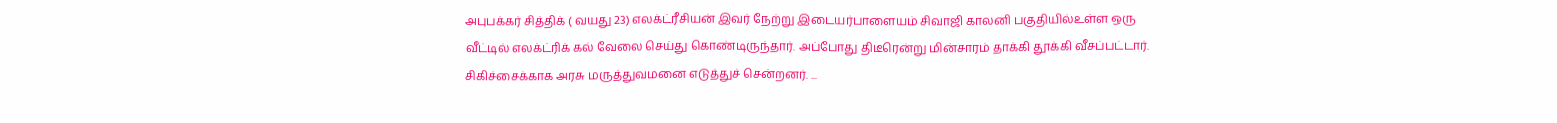அபுபக்கர் சித்திக் ( வயது 23) எலக்ட்ரீசியன் இவர் நேற்று இடையர்பாளையம் சிவாஜி காலனி பகுதியில்உள்ள ஒரு வீட்டில் எலக்ட்ரிக் கல் வேலை செய்து கொண்டிருந்தார். அப்போது திடீரென்று மின்சாரம் தாக்கி தூக்கி வீசப்பட்டார். சிகிச்சைக்காக அரசு மருத்துவமனை எடுத்துச் சென்றனர். ...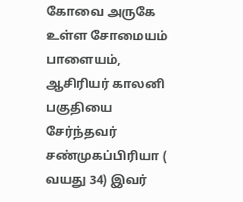கோவை அருகே உள்ள சோமையம் பாளையம், ஆசிரியர் காலனி பகுதியை சேர்ந்தவர் சண்முகப்பிரியா ( வயது 34) இவர்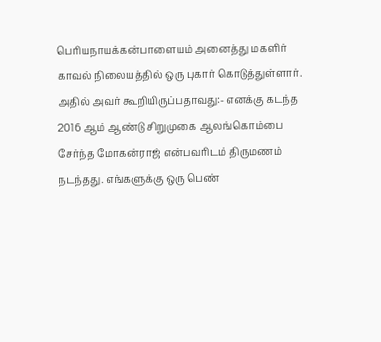பெரியநாயக்கன்பாளையம் அனைத்து மகளிர் காவல் நிலையத்தில் ஒரு புகார் கொடுத்துள்ளார். அதில் அவர் கூறியிருப்பதாவது:- எனக்கு கடந்த 2016 ஆம் ஆண்டு சிறுமுகை ஆலங்கொம்பை சேர்ந்த மோகன்ராஜ் என்பவரிடம் திருமணம் நடந்தது. எங்களுக்கு ஒரு பெண்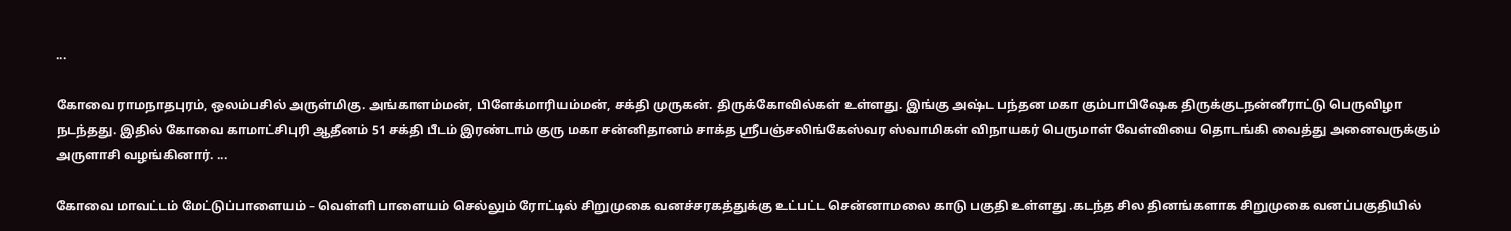...

கோவை ராமநாதபுரம், ஒலம்பசில் அருள்மிகு. அங்காளம்மன், பிளேக்மாரியம்மன், சக்தி முருகன். திருக்கோவில்கள் உள்ளது. இங்கு அஷ்ட பந்தன மகா கும்பாபிஷேக திருக்குடநன்னீராட்டு பெருவிழா நடந்தது. இதில் கோவை காமாட்சிபுரி ஆதீனம் 51 சக்தி பீடம் இரண்டாம் குரு மகா சன்னிதானம் சாக்த ஸ்ரீபஞ்சலிங்கேஸ்வர ஸ்வாமிகள் விநாயகர் பெருமாள் வேள்வியை தொடங்கி வைத்து அனைவருக்கும் அருளாசி வழங்கினார். ...

கோவை மாவட்டம் மேட்டுப்பாளையம் – வெள்ளி பாளையம் செல்லும் ரோட்டில் சிறுமுகை வனச்சரகத்துக்கு உட்பட்ட சென்னாமலை காடு பகுதி உள்ளது .கடந்த சில தினங்களாக சிறுமுகை வனப்பகுதியில்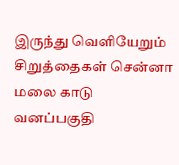இருந்து வெளியேறும் சிறுத்தைகள் சென்னா மலை காடு வனப்பகுதி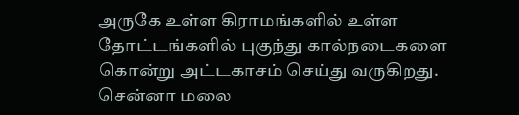அருகே உள்ள கிராமங்களில் உள்ள தோட்டங்களில் புகுந்து கால்நடைகளை கொன்று அட்டகாசம் செய்து வருகிறது. சென்னா மலை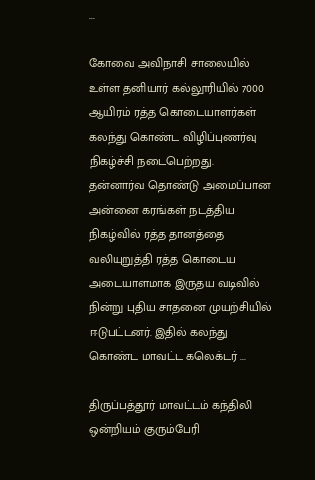...

கோவை அவிநாசி சாலையில் உள்ள தனியார் கல்லூரியில் 7000 ஆயிரம் ரத்த கொடையாளர்கள் கலந்து கொண்ட விழிப்புணர்வு நிகழ்ச்சி நடைபெற்றது. தன்னார்வ தொண்டு அமைப்பான அன்னை கரங்கள் நடத்திய நிகழ்வில் ரத்த தானத்தை வலியுறுத்தி ரத்த கொடைய அடையாளமாக இருதய வடிவில் நின்று புதிய சாதனை முயற்சியில் ஈடுபட்டனர். இதில் கலந்து கொண்ட மாவட்ட கலெக்டர் ...

திருப்பத்தூர் மாவட்டம் கந்திலி ஒன்றியம் குரும்பேரி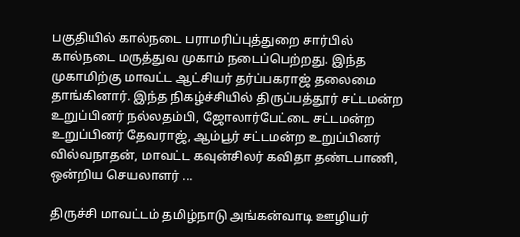பகுதியில் கால்நடை பராமரிப்புத்துறை சார்பில் கால்நடை மருத்துவ முகாம் நடைப்பெற்றது. இந்த முகாமிற்கு மாவட்ட ஆட்சியர் தர்ப்பகராஜ் தலைமை தாங்கினார். இந்த நிகழ்ச்சியில் திருப்பத்தூர் சட்டமன்ற உறுப்பினர் நல்லதம்பி, ஜோலார்பேட்டை சட்டமன்ற உறுப்பினர் தேவராஜ், ஆம்பூர் சட்டமன்ற உறுப்பினர் வில்வநாதன், மாவட்ட கவுன்சிலர் கவிதா தண்டபாணி, ஒன்றிய செயலாளர் ...

திருச்சி மாவட்டம் தமிழ்நாடு அங்கன்வாடி ஊழியர்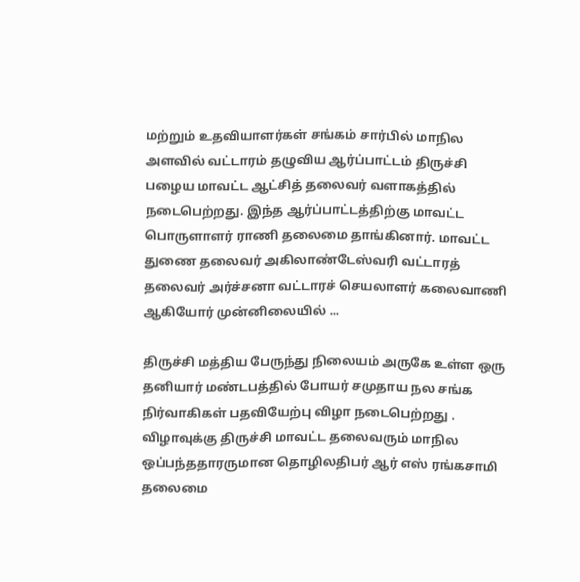மற்றும் உதவியாளர்கள் சங்கம் சார்பில் மாநில அளவில் வட்டாரம் தழுவிய ஆர்ப்பாட்டம் திருச்சி பழைய மாவட்ட ஆட்சித் தலைவர் வளாகத்தில் நடைபெற்றது. இந்த ஆர்ப்பாட்டத்திற்கு மாவட்ட பொருளாளர் ராணி தலைமை தாங்கினார். மாவட்ட துணை தலைவர் அகிலாண்டேஸ்வரி வட்டாரத் தலைவர் அர்ச்சனா வட்டாரச் செயலாளர் கலைவாணி ஆகியோர் முன்னிலையில் ...

திருச்சி மத்திய பேருந்து நிலையம் அருகே உள்ள ஒரு தனியார் மண்டபத்தில் போயர் சமுதாய நல சங்க நிர்வாகிகள் பதவியேற்பு விழா நடைபெற்றது . விழாவுக்கு திருச்சி மாவட்ட தலைவரும் மாநில ஒப்பந்ததாரருமான தொழிலதிபர் ஆர் எஸ் ரங்கசாமி தலைமை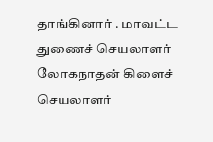தாங்கினார் . மாவட்ட துணைச் செயலாளர் லோகநாதன் கிளைச் செயலாளர்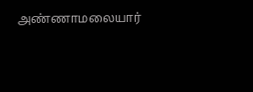அண்ணாமலையார்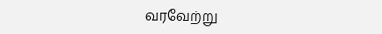வரவேற்று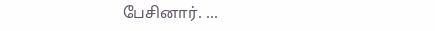பேசினார். ...